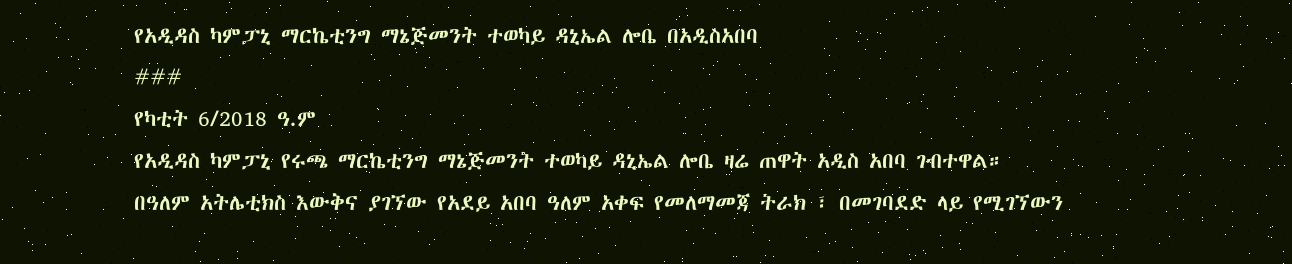የአዲዳስ ካምፓኒ ማርኬቲንግ ማኔጅመንት ተወካይ ዳኒኤል ሎቤ በአዲስአበባ
###
የካቲት 6/2018 ዓ.ም
የአዲዳስ ካምፓኒ የሩጫ ማርኬቲንግ ማኔጅመንት ተወካይ ዳኒኤል ሎቤ ዛሬ ጠዋት አዲስ አበባ ገብተዋል።
በዓለም አትሌቲክስ እውቅና ያገኘው የአደይ አበባ ዓለም አቀፍ የመለማመጃ ትራክ ፣ በመገባደድ ላይ የሚገኘውን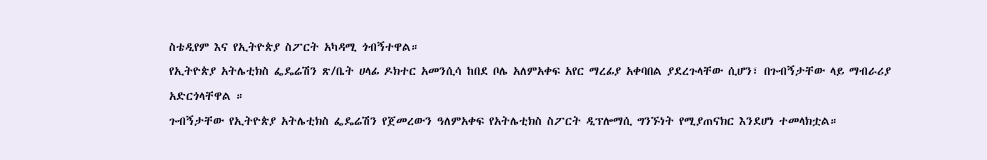ስቴዲየም እና የኢትዮጵያ ስፖርት አካዳሚ ጎብኝተዋል።
የኢትዮጵያ አትሌቲክስ ፌዴሬሽን ጽ/ቤት ሀላፊ ዶክተር አመንሲሳ ከበደ ቦሌ አለምአቀፍ አየር ማረፊያ አቀባበል ያደረጉላቸው ሲሆን፣ በጉብኝታቸው ላይ ማብራሪያ አድርጎላቸዋል ።
ጉብኝታቸው የኢትዮጵያ አትሌቲክስ ፌዴሬሽን የጀመረውን ዓለምአቀፍ የአትሌቲክስ ስፖርት ዲፕሎማሲ ግንኙነት የሚያጠናክር እንደሆነ ተመላክቷል።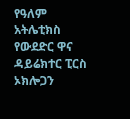የዓለም አትሌቲክስ የውደድር ዋና ዳይሬክተር ፒርስ ኦክሎጋን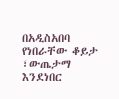በአዲስአበባ የነበራቸው ቆይታ ፣ውጤታማ እንደነበር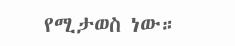የሚታወስ ነው።